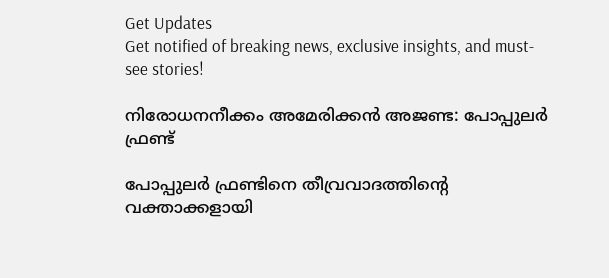Get Updates
Get notified of breaking news, exclusive insights, and must-see stories!

നിരോധനനീക്കം അമേരിക്കന്‍ അജണ്ട: പോപ്പുലര്‍ ഫ്രണ്ട്

പോപ്പുലര്‍ ഫ്രണ്ടിനെ തീവ്രവാദത്തിന്റെ വക്താക്കളായി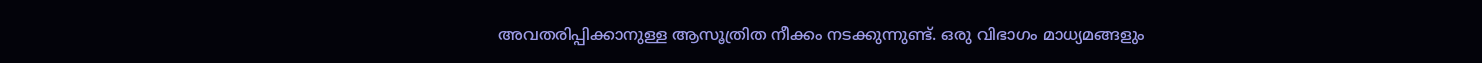അവതരിപ്പിക്കാനുള്ള ആസൂത്രിത നീക്കം നടക്കുന്നുണ്ട്. ഒരു വിഭാഗം മാധ്യമങ്ങളും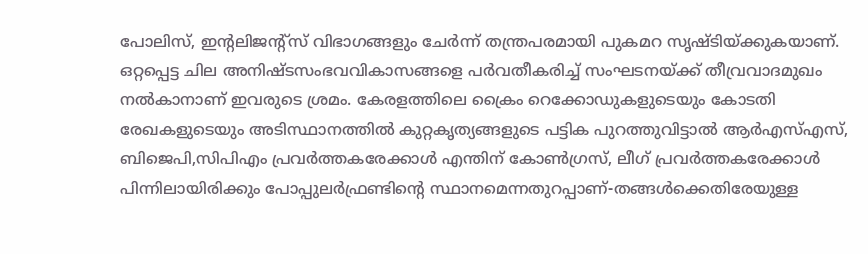പോലിസ്, ഇന്റലിജന്റ്‌സ് വിഭാഗങ്ങളും ചേര്‍ന്ന് തന്ത്രപരമായി പുകമറ സൃഷ്ടിയ്ക്കുകയാണ്. ഒറ്റപ്പെട്ട ചില അനിഷ്ടസംഭവവികാസങ്ങളെ പര്‍വതീകരിച്ച് സംഘടനയ്ക്ക് തീവ്രവാദമുഖം നല്‍കാനാണ് ഇവരുടെ ശ്രമം. കേരളത്തിലെ ക്രൈം റെക്കോഡുകളുടെയും കോടതി രേഖകളുടെയും അടിസ്ഥാനത്തില്‍ കുറ്റകൃത്യങ്ങളുടെ പട്ടിക പുറത്തുവിട്ടാല്‍ ആര്‍എസ്എസ്, ബിജെപി,സിപിഎം പ്രവര്‍ത്തകരേക്കാള്‍ എന്തിന് കോണ്‍ഗ്രസ്, ലീഗ് പ്രവര്‍ത്തകരേക്കാള്‍ പിന്നിലായിരിക്കും പോപ്പുലര്‍ഫ്രണ്ടിന്റെ സ്ഥാനമെന്നതുറപ്പാണ്-തങ്ങള്‍ക്കെതിരേയുള്ള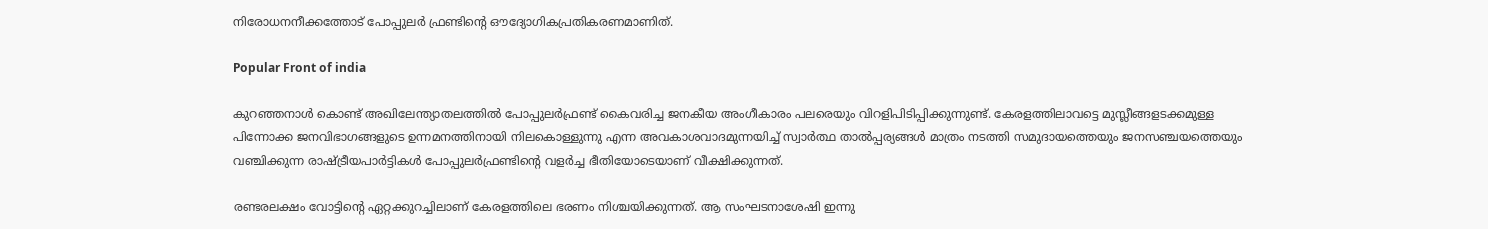നിരോധനനീക്കത്തോട് പോപ്പുലര്‍ ഫ്രണ്ടിന്റെ ഔദ്യോഗികപ്രതികരണമാണിത്.

Popular Front of india

കുറഞ്ഞനാള്‍ കൊണ്ട് അഖിലേന്ത്യാതലത്തില്‍ പോപ്പുലര്‍ഫ്രണ്ട് കൈവരിച്ച ജനകീയ അംഗീകാരം പലരെയും വിറളിപിടിപ്പിക്കുന്നുണ്ട്. കേരളത്തിലാവട്ടെ മുസ്ലീങ്ങളടക്കമുള്ള പിന്നോക്ക ജനവിഭാഗങ്ങളുടെ ഉന്നമനത്തിനായി നിലകൊള്ളുന്നു എന്ന അവകാശവാദമുന്നയിച്ച് സ്വാര്‍ത്ഥ താല്‍പ്പര്യങ്ങള്‍ മാത്രം നടത്തി സമുദായത്തെയും ജനസഞ്ചയത്തെയും വഞ്ചിക്കുന്ന രാഷ്ട്രീയപാര്‍ട്ടികള്‍ പോപ്പുലര്‍ഫ്രണ്ടിന്റെ വളര്‍ച്ച ഭീതിയോടെയാണ് വീക്ഷിക്കുന്നത്.

രണ്ടരലക്ഷം വോട്ടിന്റെ ഏറ്റക്കുറച്ചിലാണ് കേരളത്തിലെ ഭരണം നിശ്ചയിക്കുന്നത്. ആ സംഘടനാശേഷി ഇന്നു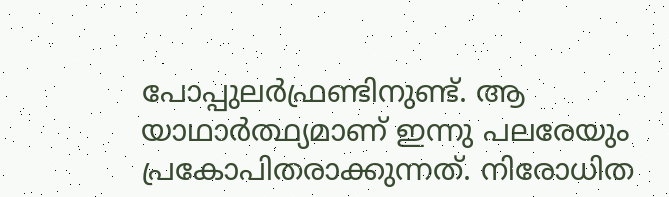പോപ്പുലര്‍ഫ്രണ്ടിനുണ്ട്. ആ യാഥാര്‍ത്ഥ്യമാണ് ഇന്നു പലരേയും പ്രകോപിതരാക്കുന്നത്. നിരോധിത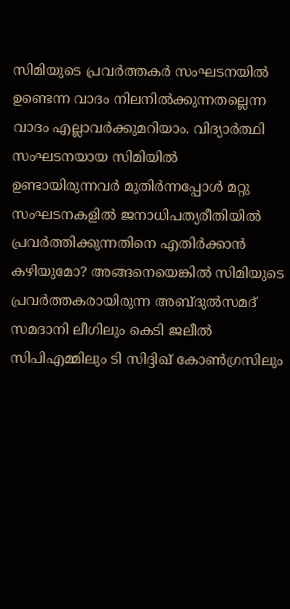സിമിയുടെ പ്രവര്‍ത്തകര്‍ സംഘടനയില്‍ ഉണ്ടെന്ന വാദം നിലനില്‍ക്കുന്നതല്ലെന്ന വാദം എല്ലാവര്‍ക്കുമറിയാം. വിദ്യാര്‍ത്ഥി സംഘടനയായ സിമിയില്‍ ഉണ്ടായിരുന്നവര്‍ മുതിര്‍ന്നപ്പോള്‍ മറ്റു സംഘടനകളില്‍ ജനാധിപത്യരീതിയില്‍ പ്രവര്‍ത്തിക്കുന്നതിനെ എതിര്‍ക്കാന്‍ കഴിയുമോ? അങ്ങനെയെങ്കില്‍ സിമിയുടെ പ്രവര്‍ത്തകരായിരുന്ന അബ്ദുല്‍സമദ് സമദാനി ലീഗിലും കെടി ജലീല്‍ സിപിഎമ്മിലും ടി സിദ്ദിഖ് കോണ്‍ഗ്രസിലും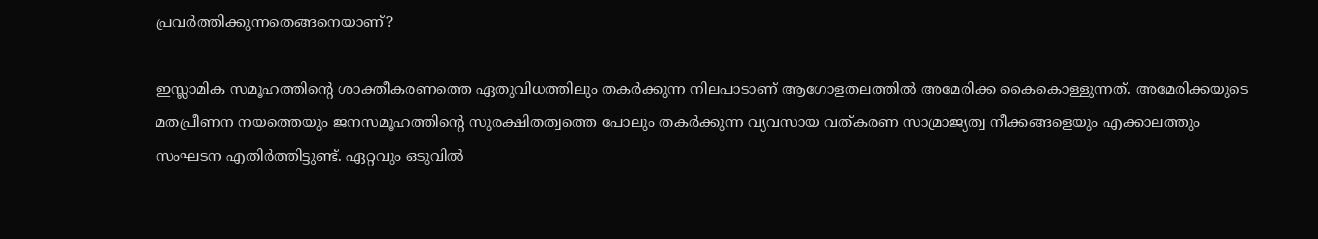പ്രവര്‍ത്തിക്കുന്നതെങ്ങനെയാണ്?

ഇസ്ലാമിക സമൂഹത്തിന്റെ ശാക്തീകരണത്തെ ഏതുവിധത്തിലും തകര്‍ക്കുന്ന നിലപാടാണ് ആഗോളതലത്തില്‍ അമേരിക്ക കൈകൊള്ളുന്നത്. അമേരിക്കയുടെ മതപ്രീണന നയത്തെയും ജനസമൂഹത്തിന്റെ സുരക്ഷിതത്വത്തെ പോലും തകര്‍ക്കുന്ന വ്യവസായ വത്കരണ സാമ്രാജ്യത്വ നീക്കങ്ങളെയും എക്കാലത്തും സംഘടന എതിര്‍ത്തിട്ടുണ്ട്. ഏറ്റവും ഒടുവില്‍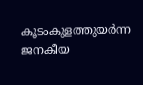കൂടംകുളത്തുയര്‍ന്ന ജനകീയ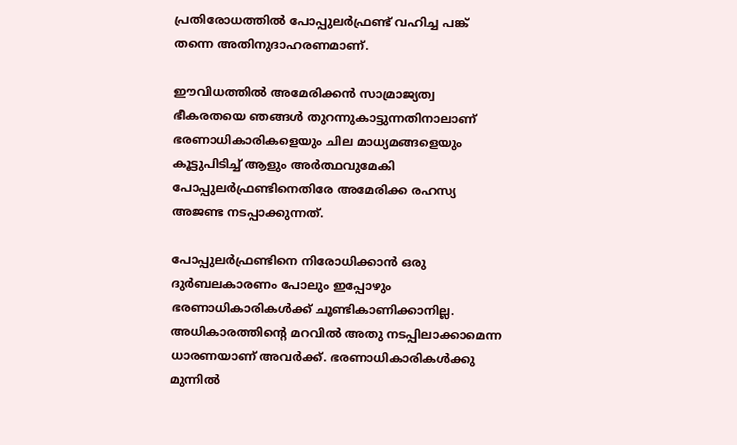പ്രതിരോധത്തില്‍ പോപ്പുലര്‍ഫ്രണ്ട് വഹിച്ച പങ്ക് തന്നെ അതിനുദാഹരണമാണ്.

ഈവിധത്തില്‍ അമേരിക്കന്‍ സാമ്രാജ്യത്വ ഭീകരതയെ ഞങ്ങള്‍ തുറന്നുകാട്ടുന്നതിനാലാണ് ഭരണാധികാരികളെയും ചില മാധ്യമങ്ങളെയും കൂട്ടുപിടിച്ച് ആളും അര്‍ത്ഥവുമേകി പോപ്പുലര്‍ഫ്രണ്ടിനെതിരേ അമേരിക്ക രഹസ്യ അജണ്ട നടപ്പാക്കുന്നത്.

പോപ്പുലര്‍ഫ്രണ്ടിനെ നിരോധിക്കാന്‍ ഒരു ദുര്‍ബലകാരണം പോലും ഇപ്പോഴും ഭരണാധികാരികള്‍ക്ക് ചൂണ്ടികാണിക്കാനില്ല. അധികാരത്തിന്റെ മറവില്‍ അതു നടപ്പിലാക്കാമെന്ന ധാരണയാണ് അവര്‍ക്ക്. ഭരണാധികാരികള്‍ക്കു മുന്നില്‍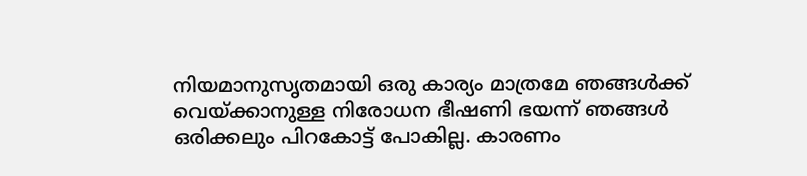നിയമാനുസൃതമായി ഒരു കാര്യം മാത്രമേ ഞങ്ങള്‍ക്ക് വെയ്ക്കാനുള്ള നിരോധന ഭീഷണി ഭയന്ന് ഞങ്ങള്‍ ഒരിക്കലും പിറകോട്ട് പോകില്ല. കാരണം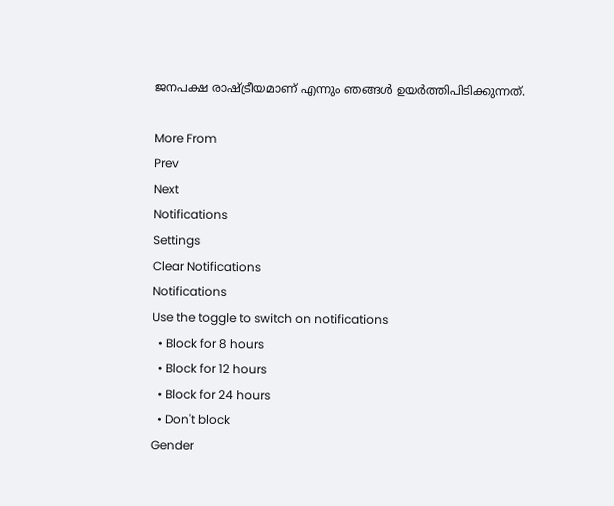ജനപക്ഷ രാഷ്ട്രീയമാണ് എന്നും ഞങ്ങള്‍ ഉയര്‍ത്തിപിടിക്കുന്നത്.

More From
Prev
Next
Notifications
Settings
Clear Notifications
Notifications
Use the toggle to switch on notifications
  • Block for 8 hours
  • Block for 12 hours
  • Block for 24 hours
  • Don't block
Gender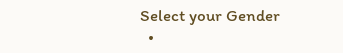Select your Gender
  •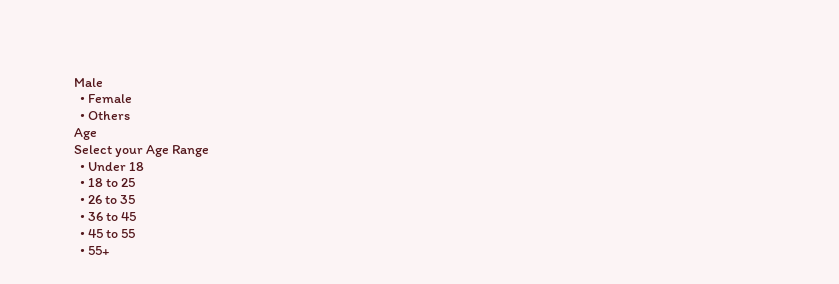Male
  • Female
  • Others
Age
Select your Age Range
  • Under 18
  • 18 to 25
  • 26 to 35
  • 36 to 45
  • 45 to 55
  • 55+